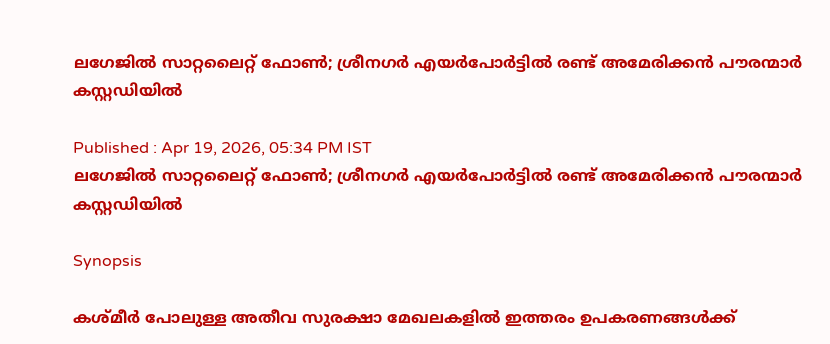ലഗേജിൽ സാറ്റലൈറ്റ് ഫോൺ; ശ്രീനഗർ എയർപോർട്ടിൽ രണ്ട് അമേരിക്കൻ പൗരന്മാർ കസ്റ്റഡിയിൽ

Published : Apr 19, 2026, 05:34 PM IST
ലഗേജിൽ സാറ്റലൈറ്റ് ഫോൺ; ശ്രീനഗർ എയർപോർട്ടിൽ രണ്ട് അമേരിക്കൻ പൗരന്മാർ കസ്റ്റഡിയിൽ

Synopsis

കശ്മീർ പോലുള്ള അതീവ സുരക്ഷാ മേഖലകളിൽ ഇത്തരം ഉപകരണങ്ങൾക്ക്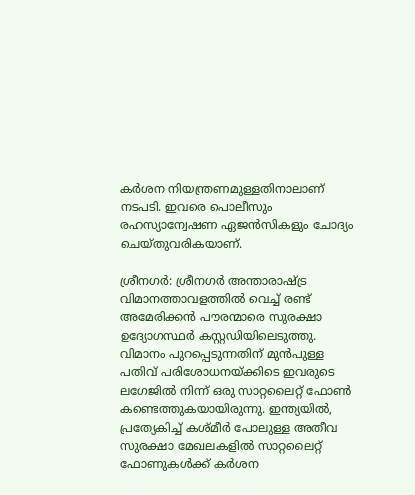കർശന നിയന്ത്രണമുള്ളതിനാലാണ് നടപടി. ഇവരെ പൊലീസും രഹസ്യാന്വേഷണ ഏജൻസികളും ചോദ്യം ചെയ്തുവരികയാണ്.

ശ്രീനഗർ: ശ്രീനഗർ അന്താരാഷ്ട്ര വിമാനത്താവളത്തിൽ വെച്ച് രണ്ട് അമേരിക്കൻ പൗരന്മാരെ സുരക്ഷാ ഉദ്യോഗസ്ഥർ കസ്റ്റഡിയിലെടുത്തു. വിമാനം പുറപ്പെടുന്നതിന് മുൻപുള്ള പതിവ് പരിശോധനയ്ക്കിടെ ഇവരുടെ ലഗേജിൽ നിന്ന് ഒരു സാറ്റലൈറ്റ് ഫോൺ കണ്ടെത്തുകയായിരുന്നു. ഇന്ത്യയിൽ, പ്രത്യേകിച്ച് കശ്മീർ പോലുള്ള അതീവ സുരക്ഷാ മേഖലകളിൽ സാറ്റലൈറ്റ് ഫോണുകൾക്ക് കർശന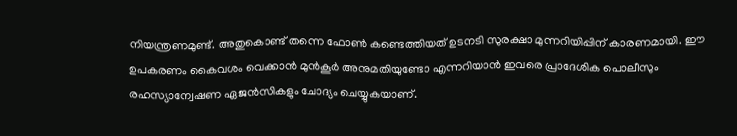നിയന്ത്രണമുണ്ട്. അതുകൊണ്ട് തന്നെ ഫോൺ കണ്ടെത്തിയത് ഉടനടി സുരക്ഷാ മുന്നറിയിപ്പിന് കാരണമായി. ഈ ഉപകരണം കൈവശം വെക്കാൻ മുൻകൂർ അനുമതിയുണ്ടോ എന്നറിയാൻ ഇവരെ പ്രാദേശിക പൊലീസും രഹസ്യാന്വേഷണ ഏജൻസികളും ചോദ്യം ചെയ്യുകയാണ്.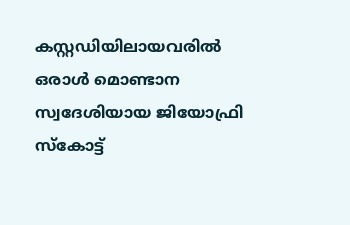കസ്റ്റഡിയിലായവരിൽ ഒരാൾ മൊണ്ടാന സ്വദേശിയായ ജിയോഫ്രി സ്കോട്ട്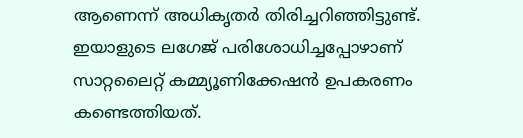ആണെന്ന് അധികൃതർ തിരിച്ചറിഞ്ഞിട്ടുണ്ട്. ഇയാളുടെ ലഗേജ് പരിശോധിച്ചപ്പോഴാണ് സാറ്റലൈറ്റ് കമ്മ്യൂണിക്കേഷൻ ഉപകരണം കണ്ടെത്തിയത്.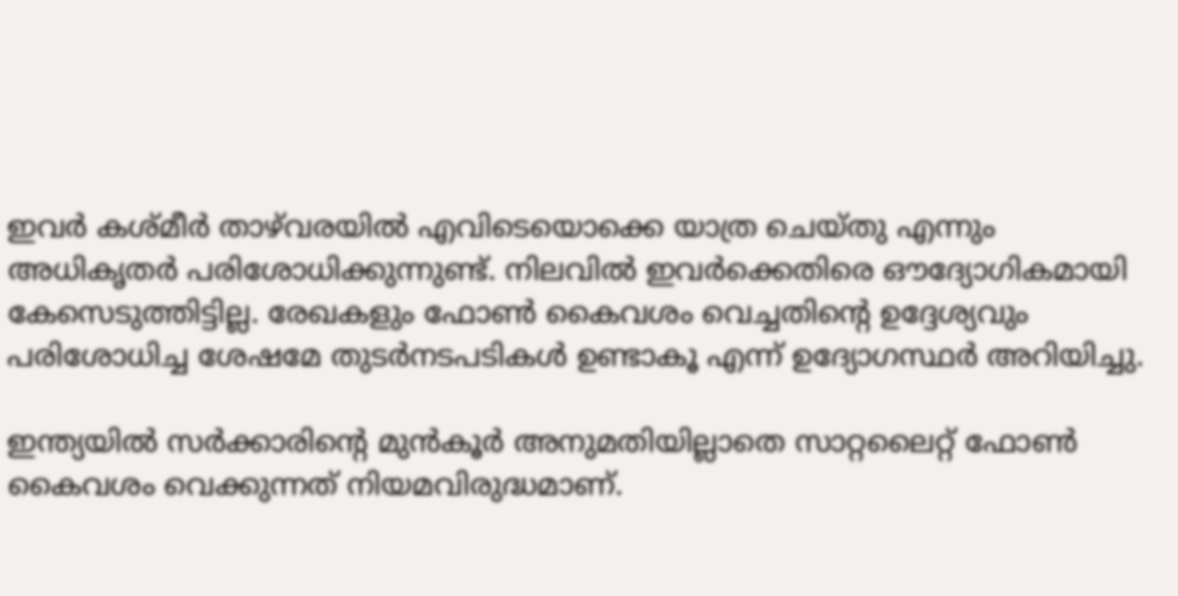ഇവർ കശ്മീർ താഴ്‌വരയിൽ എവിടെയൊക്കെ യാത്ര ചെയ്തു എന്നും അധികൃതർ പരിശോധിക്കുന്നുണ്ട്. നിലവിൽ ഇവർക്കെതിരെ ഔദ്യോഗികമായി കേസെടുത്തിട്ടില്ല. രേഖകളും ഫോൺ കൈവശം വെച്ചതിൻ്റെ ഉദ്ദേശ്യവും പരിശോധിച്ച ശേഷമേ തുടർനടപടികൾ ഉണ്ടാകൂ എന്ന് ഉദ്യോഗസ്ഥർ അറിയിച്ചു.

ഇന്ത്യയിൽ സർക്കാരിൻ്റെ മുൻകൂർ അനുമതിയില്ലാതെ സാറ്റലൈറ്റ് ഫോൺ കൈവശം വെക്കുന്നത് നിയമവിരുദ്ധമാണ്.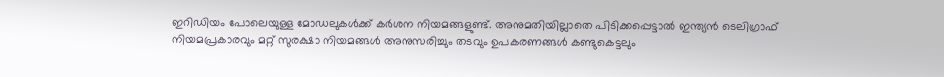ഇറിഡിയം പോലെയുള്ള മോഡലുകൾക്ക് കർശന നിയമങ്ങളുണ്ട്. അനുമതിയില്ലാതെ പിടിക്കപ്പെട്ടാൽ ഇന്ത്യൻ ടെലിഗ്രാഫ് നിയമപ്രകാരവും മറ്റ് സുരക്ഷാ നിയമങ്ങൾ അനുസരിച്ചും തടവും ഉപകരണങ്ങൾ കണ്ടുകെട്ടലും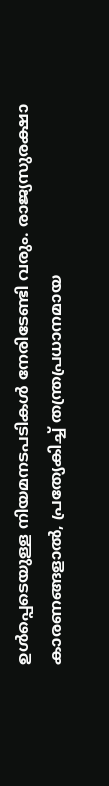ഉൾപ്പെടെയുള്ള നിയമനടപടികൾ നേരിടേണ്ടി വരും. രാജ്യസുരക്ഷാ കാരണങ്ങളാൽ, പ്രത്യേകിച്ച് തന്ത്രപ്രധാനമായ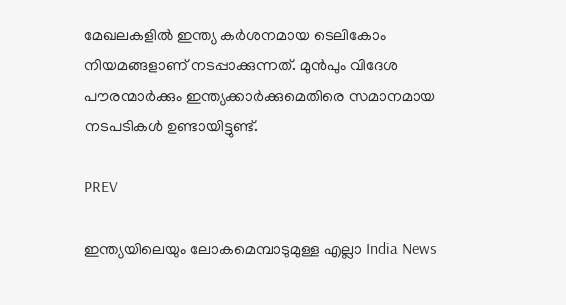മേഖലകളിൽ ഇന്ത്യ കർശനമായ ടെലികോം നിയമങ്ങളാണ് നടപ്പാക്കുന്നത്. മുൻപും വിദേശ പൗരന്മാർക്കും ഇന്ത്യക്കാർക്കുമെതിരെ സമാനമായ നടപടികൾ ഉണ്ടായിട്ടുണ്ട്.

PREV

ഇന്ത്യയിലെയും ലോകമെമ്പാടുമുള്ള എല്ലാ India News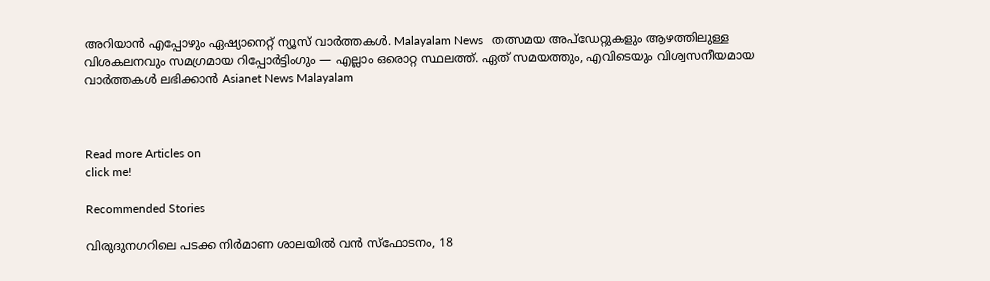അറിയാൻ എപ്പോഴും ഏഷ്യാനെറ്റ് ന്യൂസ് വാർത്തകൾ. Malayalam News   തത്സമയ അപ്‌ഡേറ്റുകളും ആഴത്തിലുള്ള വിശകലനവും സമഗ്രമായ റിപ്പോർട്ടിംഗും — എല്ലാം ഒരൊറ്റ സ്ഥലത്ത്. ഏത് സമയത്തും, എവിടെയും വിശ്വസനീയമായ വാർത്തകൾ ലഭിക്കാൻ Asianet News Malayalam



Read more Articles on
click me!

Recommended Stories

വിരുദുനഗറിലെ പടക്ക നിർമാണ ശാലയിൽ വൻ സ്ഫോടനം, 18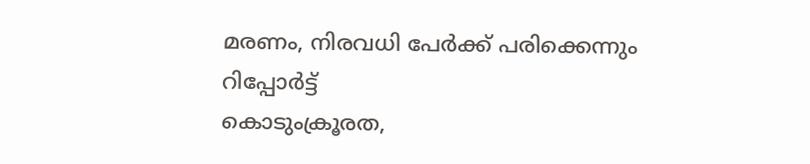മരണം, നിരവധി പേർക്ക് പരിക്കെന്നും റിപ്പോർട്ട്
കൊടുംക്രൂരത,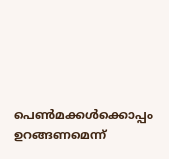പെൺമക്കൾക്കൊപ്പം ഉറങ്ങണമെന്ന്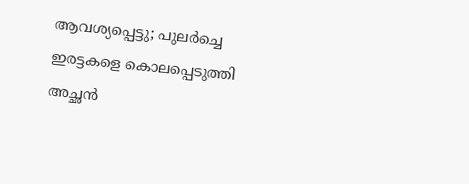ആവശ്യപ്പെട്ടു; പുലർച്ചെ ഇരട്ടകളെ കൊലപ്പെടുത്തി അച്ഛൻ